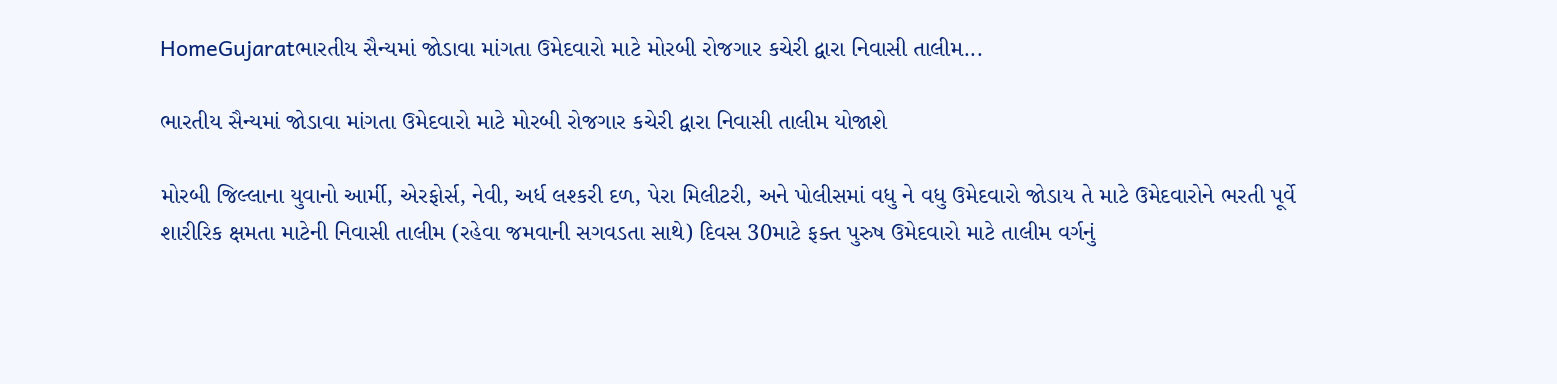HomeGujaratભારતીય સૈન્યમાં જોડાવા માંગતા ઉમેદવારો માટે મોરબી રોજગાર કચેરી દ્વારા નિવાસી તાલીમ...

ભારતીય સૈન્યમાં જોડાવા માંગતા ઉમેદવારો માટે મોરબી રોજગાર કચેરી દ્વારા નિવાસી તાલીમ યોજાશે

મોરબી જિલ્લાના યુવાનો આર્મી, એરફોર્સ, નેવી, અર્ધ લશ્કરી દળ, પેરા મિલીટરી, અને પોલીસમાં વધુ ને વધુ ઉમેદવારો જોડાય તે માટે ઉમેદવારોને ભરતી પૂર્વે શારીરિક ક્ષમતા માટેની નિવાસી તાલીમ (રહેવા જમવાની સગવડતા સાથે) દિવસ 30માટે ફક્ત પુરુષ ઉમેદવારો માટે તાલીમ વર્ગનું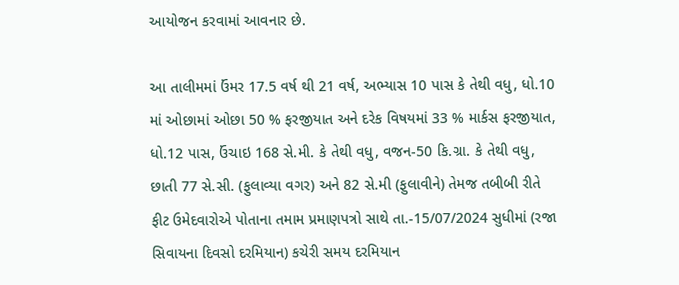આયોજન કરવામાં આવનાર છે.

આ તાલીમમાં ઉંમર 17.5 વર્ષ થી 21 વર્ષ, અભ્યાસ 10 પાસ કે તેથી વધુ, ધો.10 માં ઓછામાં ઓછા 50 % ફરજીયાત અને દરેક વિષયમાં 33 % માર્કસ ફરજીયાત, ધો.12 પાસ, ઉંચાઇ 168 સે.મી. કે તેથી વધુ, વજન-50 કિ.ગ્રા. કે તેથી વધુ, છાતી 77 સે.સી. (ફુલાવ્યા વગર) અને 82 સે.મી (ફુલાવીને) તેમજ તબીબી રીતે ફીટ ઉમેદવારોએ પોતાના તમામ પ્રમાણપત્રો સાથે તા.-15/07/2024 સુધીમાં (રજા સિવાયના દિવસો દરમિયાન) કચેરી સમય દરમિયાન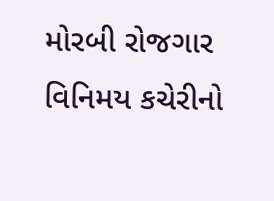મોરબી રોજગાર વિનિમય કચેરીનો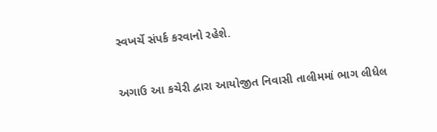સ્વખર્ચે સંપર્ક કરવાનો રહેશે.

અગાઉ આ કચેરી દ્વારા આયોજીત નિવાસી તાલીમમાં ભાગ લીધેલ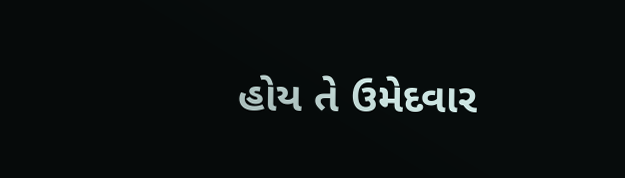હોય તે ઉમેદવાર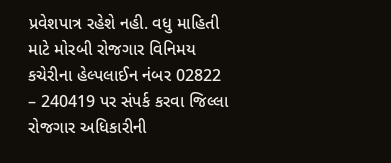પ્રવેશપાત્ર રહેશે નહી. વધુ માહિતી માટે મોરબી રોજગાર વિનિમય કચેરીના હેલ્પલાઈન નંબર 02822 – 240419 પર સંપર્ક કરવા જિલ્લા રોજગાર અધિકારીની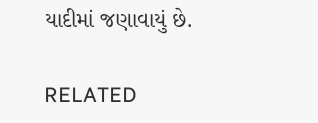યાદીમાં જણાવાયું છે.

RELATED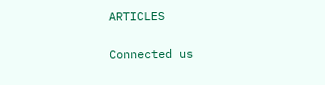ARTICLES

Connected us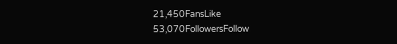21,450FansLike
53,070FollowersFollow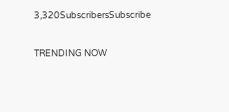3,320SubscribersSubscribe

TRENDING NOW